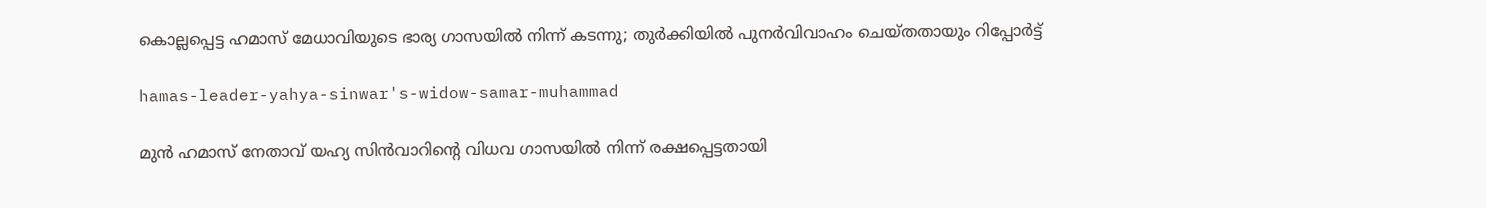കൊല്ലപ്പെട്ട ഹമാസ് മേധാവിയുടെ ഭാര്യ ഗാസയില്‍ നിന്ന് കടന്നു; തുര്‍ക്കിയില്‍ പുനര്‍വിവാഹം ചെയ്തതായും റിപ്പോര്‍ട്ട്

hamas-leader-yahya-sinwar's-widow-samar-muhammad

മുന്‍ ഹമാസ് നേതാവ് യഹ്യ സിന്‍വാറിന്റെ വിധവ ഗാസയില്‍ നിന്ന് രക്ഷപ്പെട്ടതായി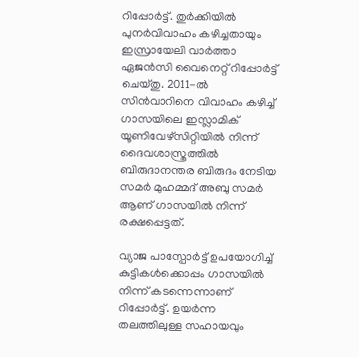റിപ്പോർട്ട്. തുര്‍ക്കിയില്‍ പുനര്‍വിവാഹം കഴിച്ചതായും ഇസ്രായേലി വാര്‍ത്താ ഏജന്‍സി വൈനെറ്റ് റിപ്പോര്‍ട്ട് ചെയ്തു. 2011-ല്‍ സിന്‍വാറിനെ വിവാഹം കഴിച്ച് ഗാസയിലെ ഇസ്ലാമിക് യൂണിവേഴ്‌സിറ്റിയില്‍ നിന്ന് ദൈവശാസ്ത്രത്തില്‍ ബിരുദാനന്തര ബിരുദം നേടിയ സമര്‍ മുഹമ്മദ് അബു സമർ ആണ് ഗാസയിൽ നിന്ന് രക്ഷപ്പെട്ടത്.

വ്യാജ പാസ്പോര്‍ട്ട് ഉപയോഗിച്ച് കുട്ടികള്‍ക്കൊപ്പം ഗാസയില്‍ നിന്ന് കടന്നെന്നാണ് റിപ്പോര്‍ട്ട്. ഉയര്‍ന്ന തലത്തിലുള്ള സഹായവും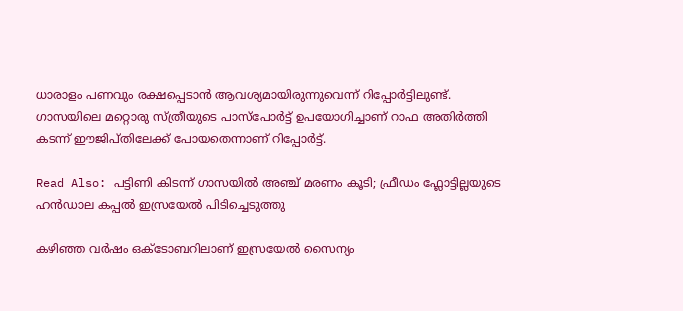ധാരാളം പണവും രക്ഷപ്പെടാൻ ആവശ്യമായിരുന്നുവെന്ന് റിപ്പോർട്ടിലുണ്ട്. ഗാസയിലെ മറ്റൊരു സ്ത്രീയുടെ പാസ്പോര്‍ട്ട് ഉപയോഗിച്ചാണ് റാഫ അതിര്‍ത്തി കടന്ന് ഈജിപ്തിലേക്ക് പോയതെന്നാണ് റിപ്പോർട്ട്.

Read Also: പട്ടിണി കിടന്ന് ഗാസയില്‍ അഞ്ച് മരണം കൂടി; ഫ്രീഡം ഫ്ലോട്ടില്ലയുടെ ഹന്‍ഡാല കപ്പല്‍ ഇസ്രയേല്‍ പിടിച്ചെടുത്തു

കഴിഞ്ഞ വര്‍ഷം ഒക്ടോബറിലാണ് ഇസ്രയേൽ സൈന്യം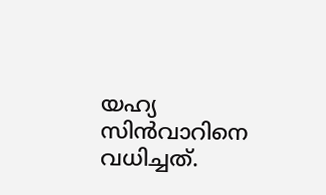യഹ്യ സിന്‍വാറിനെ വധിച്ചത്.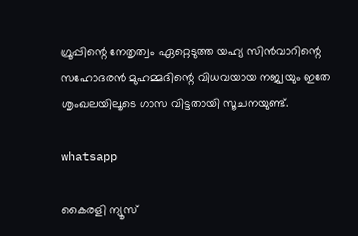ഗ്രൂപ്പിന്റെ നേതൃത്വം ഏറ്റെടുത്ത യഹ്യ സിന്‍വാറിന്റെ സഹോദരന്‍ മുഹമ്മദിന്റെ വിധവയായ നജ്വയും ഇതേ ശൃംഖലയിലൂടെ ഗാസ വിട്ടതായി സൂചനയുണ്ട്.

whatsapp

കൈരളി ന്യൂസ്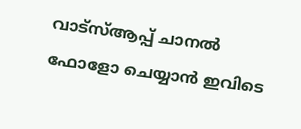വാട്‌സ്ആപ്പ് ചാനല്‍ ഫോളോ ചെയ്യാന്‍ ഇവിടെ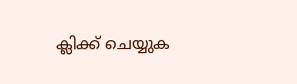ക്ലിക്ക് ചെയ്യുക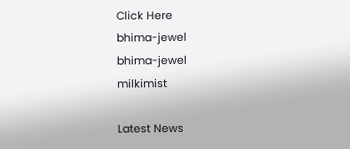Click Here
bhima-jewel
bhima-jewel
milkimist

Latest News